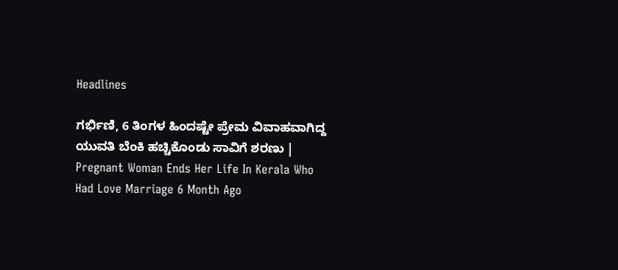Headlines

ಗರ್ಭಿಣಿ, 6 ತಿಂಗಳ ಹಿಂದಷ್ಟೇ ಪ್ರೇಮ ವಿವಾಹವಾಗಿದ್ದ ಯುವತಿ ಬೆಂಕಿ ಹಚ್ಚಿಕೊಂಡು ಸಾವಿಗೆ ಶರಣು | Pregnant Woman Ends Her Life In Kerala Who Had Love Marriage 6 Month Ago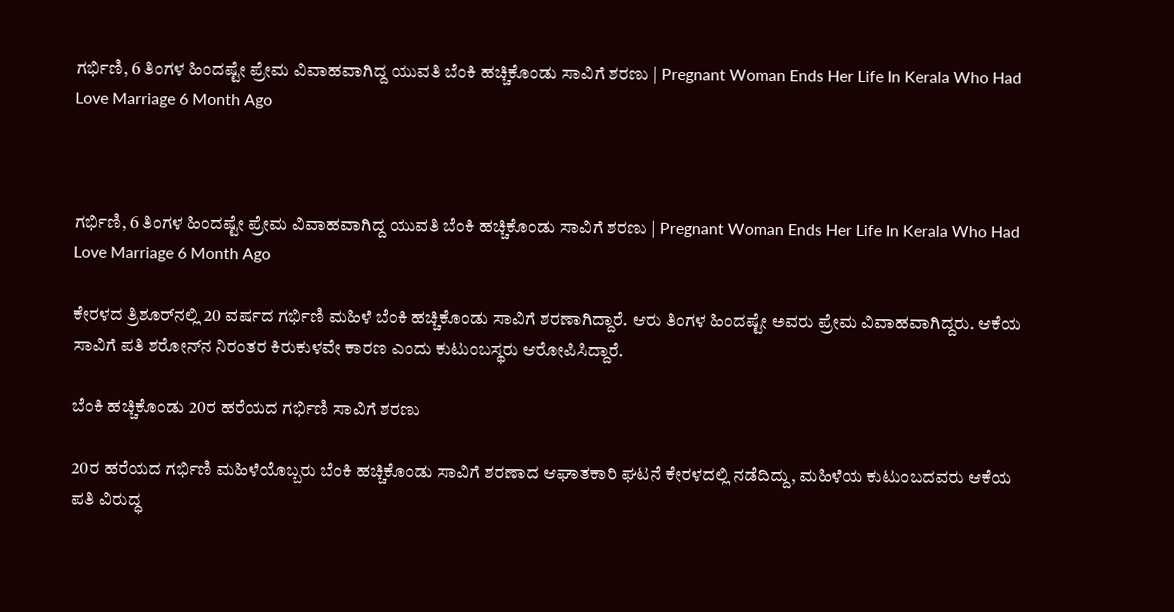ಗರ್ಭಿಣಿ, 6 ತಿಂಗಳ ಹಿಂದಷ್ಟೇ ಪ್ರೇಮ ವಿವಾಹವಾಗಿದ್ದ ಯುವತಿ ಬೆಂಕಿ ಹಚ್ಚಿಕೊಂಡು ಸಾವಿಗೆ ಶರಣು | Pregnant Woman Ends Her Life In Kerala Who Had Love Marriage 6 Month Ago



ಗರ್ಭಿಣಿ, 6 ತಿಂಗಳ ಹಿಂದಷ್ಟೇ ಪ್ರೇಮ ವಿವಾಹವಾಗಿದ್ದ ಯುವತಿ ಬೆಂಕಿ ಹಚ್ಚಿಕೊಂಡು ಸಾವಿಗೆ ಶರಣು | Pregnant Woman Ends Her Life In Kerala Who Had Love Marriage 6 Month Ago

ಕೇರಳದ ತ್ರಿಶೂರ್‌ನಲ್ಲಿ 20 ವರ್ಷದ ಗರ್ಭಿಣಿ ಮಹಿಳೆ ಬೆಂಕಿ ಹಚ್ಚಿಕೊಂಡು ಸಾವಿಗೆ ಶರಣಾಗಿದ್ದಾರೆ. ಆರು ತಿಂಗಳ ಹಿಂದಷ್ಟೇ ಅವರು ಪ್ರೇಮ ವಿವಾಹವಾಗಿದ್ದರು. ಆಕೆಯ ಸಾವಿಗೆ ಪತಿ ಶರೋನ್‌ನ ನಿರಂತರ ಕಿರುಕುಳವೇ ಕಾರಣ ಎಂದು ಕುಟುಂಬಸ್ಥರು ಆರೋಪಿಸಿದ್ದಾರೆ.

ಬೆಂಕಿ ಹಚ್ಚಿಕೊಂಡು 20ರ ಹರೆಯದ ಗರ್ಭಿಣಿ ಸಾವಿಗೆ ಶರಣು

20ರ ಹರೆಯದ ಗರ್ಭಿಣಿ ಮಹಿಳೆಯೊಬ್ಬರು ಬೆಂಕಿ ಹಚ್ಚಿಕೊಂಡು ಸಾವಿಗೆ ಶರಣಾದ ಆಘಾತಕಾರಿ ಘಟನೆ ಕೇರಳದಲ್ಲಿ ನಡೆದಿದ್ದು, ಮಹಿಳೆಯ ಕುಟುಂಬದವರು ಆಕೆಯ ಪತಿ ವಿರುದ್ಧ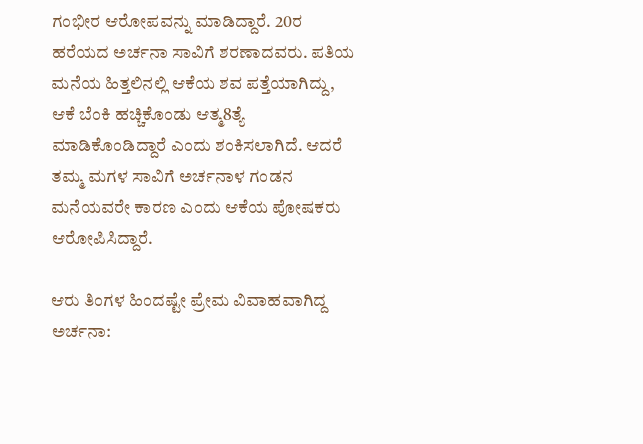ಗಂಭೀರ ಆರೋಪವನ್ನು ಮಾಡಿದ್ದಾರೆ. 20ರ ಹರೆಯದ ಅರ್ಚನಾ ಸಾವಿಗೆ ಶರಣಾದವರು. ಪತಿಯ ಮನೆಯ ಹಿತ್ತಲಿನಲ್ಲಿ ಆಕೆಯ ಶವ ಪತ್ತೆಯಾಗಿದ್ದು, ಆಕೆ ಬೆಂಕಿ ಹಚ್ಚಿಕೊಂಡು ಆತ್ಮ8ತ್ಯೆ ಮಾಡಿಕೊಂಡಿದ್ದಾರೆ ಎಂದು ಶಂಕಿಸಲಾಗಿದೆ. ಆದರೆ ತಮ್ಮ ಮಗಳ ಸಾವಿಗೆ ಅರ್ಚನಾಳ ಗಂಡನ ಮನೆಯವರೇ ಕಾರಣ ಎಂದು ಆಕೆಯ ಪೋಷಕರು ಆರೋಪಿಸಿದ್ದಾರೆ.

ಆರು ತಿಂಗಳ ಹಿಂದಷ್ಟೇ ಪ್ರೇಮ ವಿವಾಹವಾಗಿದ್ದ ಅರ್ಚನಾ: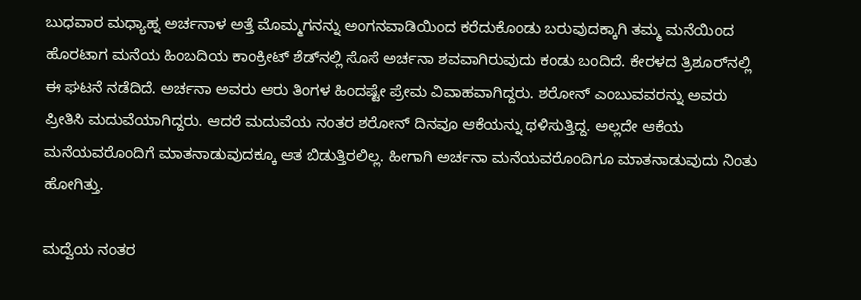ಬುಧವಾರ ಮಧ್ಯಾಹ್ನ ಅರ್ಚನಾಳ ಅತ್ತೆ ಮೊಮ್ಮಗನನ್ನು ಅಂಗನವಾಡಿಯಿಂದ ಕರೆದುಕೊಂಡು ಬರುವುದಕ್ಕಾಗಿ ತಮ್ಮ ಮನೆಯಿಂದ ಹೊರಟಾಗ ಮನೆಯ ಹಿಂಬದಿಯ ಕಾಂಕ್ರೀಟ್ ಶೆಡ್‌ನಲ್ಲಿ ಸೊಸೆ ಅರ್ಚನಾ ಶವವಾಗಿರುವುದು ಕಂಡು ಬಂದಿದೆ. ಕೇರಳದ ತ್ರಿಶೂರ್‌ನಲ್ಲಿ ಈ ಘಟನೆ ನಡೆದಿದೆ. ಅರ್ಚನಾ ಅವರು ಆರು ತಿಂಗಳ ಹಿಂದಷ್ಟೇ ಪ್ರೇಮ ವಿವಾಹವಾಗಿದ್ದರು. ಶರೋನ್ ಎಂಬುವವರನ್ನು ಅವರು ಪ್ರೀತಿಸಿ ಮದುವೆಯಾಗಿದ್ದರು. ಆದರೆ ಮದುವೆಯ ನಂತರ ಶರೋನ್ ದಿನವೂ ಆಕೆಯನ್ನು ಥಳಿಸುತ್ತಿದ್ದ. ಅಲ್ಲದೇ ಆಕೆಯ ಮನೆಯವರೊಂದಿಗೆ ಮಾತನಾಡುವುದಕ್ಕೂ ಆತ ಬಿಡುತ್ತಿರಲಿಲ್ಲ. ಹೀಗಾಗಿ ಅರ್ಚನಾ ಮನೆಯವರೊಂದಿಗೂ ಮಾತನಾಡುವುದು ನಿಂತು ಹೋಗಿತ್ತು.

ಮದ್ವೆಯ ನಂತರ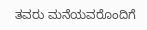ತವರು ಮನೆಯವರೊಂದಿಗೆ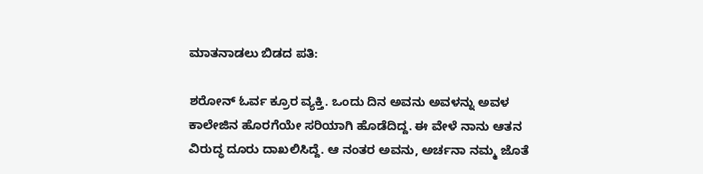ಮಾತನಾಡಲು ಬಿಡದ ಪತಿ:

ಶರೋನ್ ಓರ್ವ ಕ್ರೂರ ವ್ಯಕ್ತಿ. ಒಂದು ದಿನ ಅವನು ಅವಳನ್ನು ಅವಳ ಕಾಲೇಜಿನ ಹೊರಗೆಯೇ ಸರಿಯಾಗಿ ಹೊಡೆದಿದ್ದ. ಈ ವೇಳೆ ನಾನು ಆತನ ವಿರುದ್ಧ ದೂರು ದಾಖಲಿಸಿದ್ದೆ. ಆ ನಂತರ ಅವನು, ಅರ್ಚನಾ ನಮ್ಮ ಜೊತೆ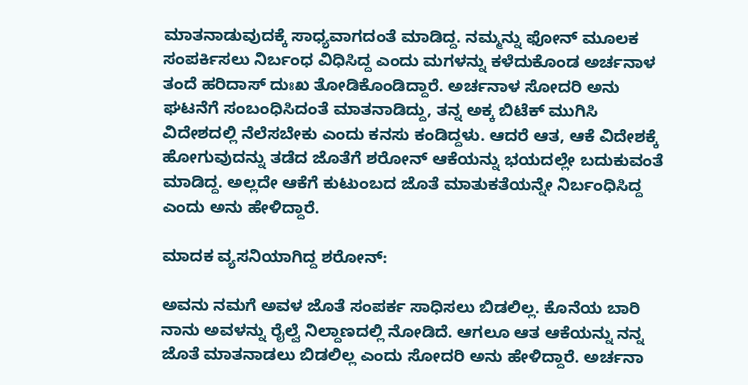ಮಾತನಾಡುವುದಕ್ಕೆ ಸಾಧ್ಯವಾಗದಂತೆ ಮಾಡಿದ್ದ. ನಮ್ಮನ್ನು ಫೋನ್ ಮೂಲಕ ಸಂಪರ್ಕಿಸಲು ನಿರ್ಬಂಧ ವಿಧಿಸಿದ್ದ ಎಂದು ಮಗಳನ್ನು ಕಳೆದುಕೊಂಡ ಅರ್ಚನಾಳ ತಂದೆ ಹರಿದಾಸ್ ದುಃಖ ತೋಡಿಕೊಂಡಿದ್ದಾರೆ. ಅರ್ಚನಾಳ ಸೋದರಿ ಅನು ಘಟನೆಗೆ ಸಂಬಂಧಿಸಿದಂತೆ ಮಾತನಾಡಿದ್ದು, ತನ್ನ ಅಕ್ಕ ಬಿಟೆಕ್ ಮುಗಿಸಿ ವಿದೇಶದಲ್ಲಿ ನೆಲೆಸಬೇಕು ಎಂದು ಕನಸು ಕಂಡಿದ್ದಳು. ಆದರೆ ಆತ, ಆಕೆ ವಿದೇಶಕ್ಕೆ ಹೋಗುವುದನ್ನು ತಡೆದ ಜೊತೆಗೆ ಶರೋನ್ ಆಕೆಯನ್ನು ಭಯದಲ್ಲೇ ಬದುಕುವಂತೆ ಮಾಡಿದ್ದ. ಅಲ್ಲದೇ ಆಕೆಗೆ ಕುಟುಂಬದ ಜೊತೆ ಮಾತುಕತೆಯನ್ನೇ ನಿರ್ಬಂಧಿಸಿದ್ದ ಎಂದು ಅನು ಹೇಳಿದ್ದಾರೆ.

ಮಾದಕ ವ್ಯಸನಿಯಾಗಿದ್ದ ಶರೋನ್:

ಅವನು ನಮಗೆ ಅವಳ ಜೊತೆ ಸಂಪರ್ಕ ಸಾಧಿಸಲು ಬಿಡಲಿಲ್ಲ. ಕೊನೆಯ ಬಾರಿ ನಾನು ಅವಳನ್ನು ರೈಲ್ವೆ ನಿಲ್ದಾಣದಲ್ಲಿ ನೋಡಿದೆ. ಆಗಲೂ ಆತ ಆಕೆಯನ್ನು ನನ್ನ ಜೊತೆ ಮಾತನಾಡಲು ಬಿಡಲಿಲ್ಲ ಎಂದು ಸೋದರಿ ಅನು ಹೇಳಿದ್ದಾರೆ. ಅರ್ಚನಾ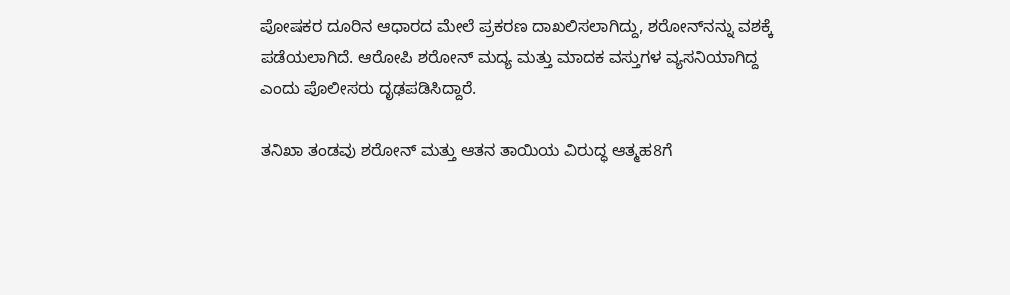ಪೋಷಕರ ದೂರಿನ ಆಧಾರದ ಮೇಲೆ ಪ್ರಕರಣ ದಾಖಲಿಸಲಾಗಿದ್ದು, ಶರೋನ್‌ನನ್ನು ವಶಕ್ಕೆ ಪಡೆಯಲಾಗಿದೆ. ಆರೋಪಿ ಶರೋನ್ ಮದ್ಯ ಮತ್ತು ಮಾದಕ ವಸ್ತುಗಳ ವ್ಯಸನಿಯಾಗಿದ್ದ ಎಂದು ಪೊಲೀಸರು ದೃಢಪಡಿಸಿದ್ದಾರೆ.

ತನಿಖಾ ತಂಡವು ಶರೋನ್ ಮತ್ತು ಆತನ ತಾಯಿಯ ವಿರುದ್ಧ ಆತ್ಮಹ8ಗೆ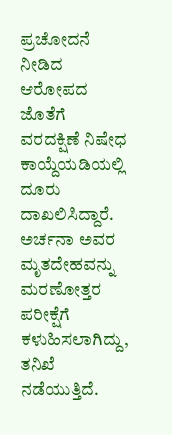ಪ್ರಚೋದನೆ ನೀಡಿದ ಆರೋಪದ ಜೊತೆಗೆ ವರದಕ್ಷಿಣೆ ನಿಷೇಧ ಕಾಯ್ದೆಯಡಿಯಲ್ಲಿ ದೂರು ದಾಖಲಿಸಿದ್ದಾರೆ. ಅರ್ಚನಾ ಅವರ ಮೃತದೇಹವನ್ನು ಮರಣೋತ್ತರ ಪರೀಕ್ಷೆಗೆ ಕಳುಹಿಸಲಾಗಿದ್ದು, ತನಿಖೆ ನಡೆಯುತ್ತಿದೆ.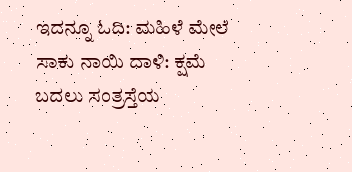ಇದನ್ನೂ ಓದಿ: ಮಹಿಳೆ ಮೇಲೆ ಸಾಕು ನಾಯಿ ದಾಳಿ: ಕ್ಷಮೆ ಬದಲು ಸಂತ್ರಸ್ತೆಯ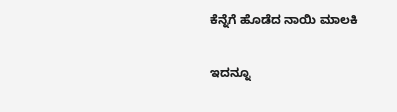ಕೆನ್ನೆಗೆ ಹೊಡೆದ ನಾಯಿ ಮಾಲಕಿ

ಇದನ್ನೂ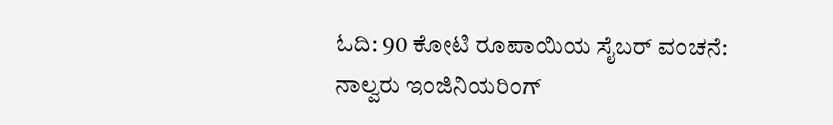ಓದಿ: 90 ಕೋಟಿ ರೂಪಾಯಿಯ ಸೈಬರ್ ವಂಚನೆ: ನಾಲ್ವರು ಇಂಜಿನಿಯರಿಂಗ್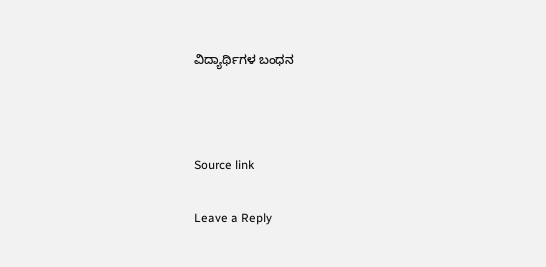ವಿದ್ಯಾರ್ಥಿಗಳ ಬಂಧನ



Source link

Leave a Reply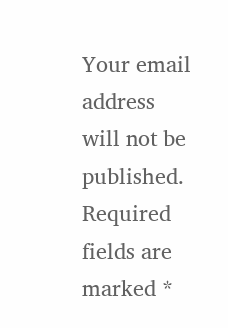Your email address will not be published. Required fields are marked *